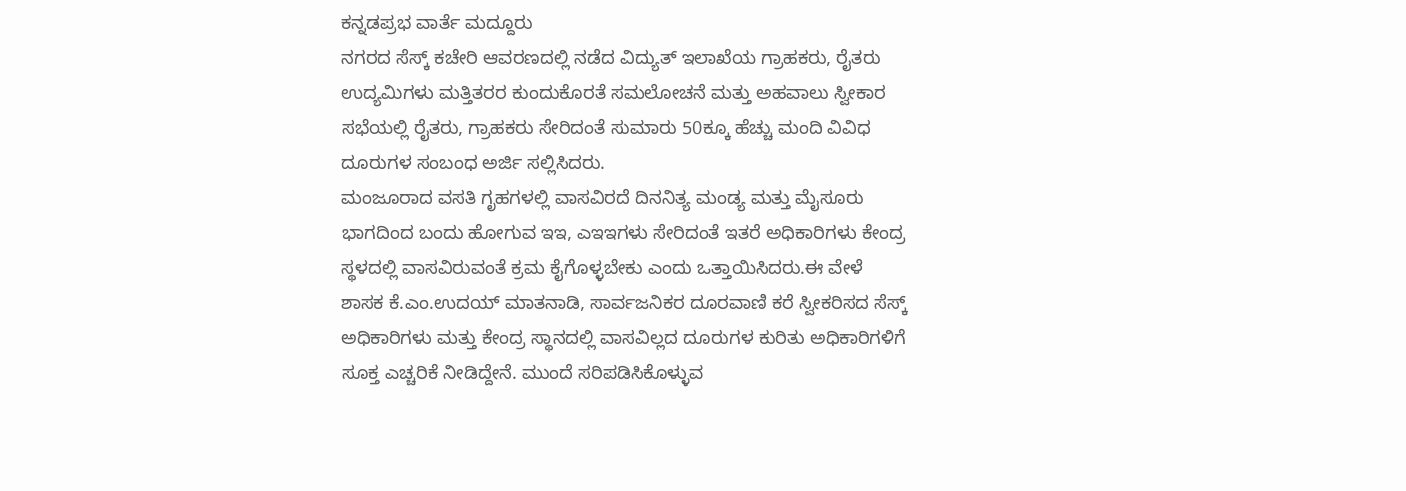ಕನ್ನಡಪ್ರಭ ವಾರ್ತೆ ಮದ್ದೂರು
ನಗರದ ಸೆಸ್ಕ್ ಕಚೇರಿ ಆವರಣದಲ್ಲಿ ನಡೆದ ವಿದ್ಯುತ್ ಇಲಾಖೆಯ ಗ್ರಾಹಕರು, ರೈತರು ಉದ್ಯಮಿಗಳು ಮತ್ತಿತರರ ಕುಂದುಕೊರತೆ ಸಮಲೋಚನೆ ಮತ್ತು ಅಹವಾಲು ಸ್ವೀಕಾರ ಸಭೆಯಲ್ಲಿ ರೈತರು, ಗ್ರಾಹಕರು ಸೇರಿದಂತೆ ಸುಮಾರು 50ಕ್ಕೂ ಹೆಚ್ಚು ಮಂದಿ ವಿವಿಧ ದೂರುಗಳ ಸಂಬಂಧ ಅರ್ಜಿ ಸಲ್ಲಿಸಿದರು.
ಮಂಜೂರಾದ ವಸತಿ ಗೃಹಗಳಲ್ಲಿ ವಾಸವಿರದೆ ದಿನನಿತ್ಯ ಮಂಡ್ಯ ಮತ್ತು ಮೈಸೂರು ಭಾಗದಿಂದ ಬಂದು ಹೋಗುವ ಇಇ, ಎಇಇಗಳು ಸೇರಿದಂತೆ ಇತರೆ ಅಧಿಕಾರಿಗಳು ಕೇಂದ್ರ ಸ್ಥಳದಲ್ಲಿ ವಾಸವಿರುವಂತೆ ಕ್ರಮ ಕೈಗೊಳ್ಳಬೇಕು ಎಂದು ಒತ್ತಾಯಿಸಿದರು.ಈ ವೇಳೆ ಶಾಸಕ ಕೆ.ಎಂ.ಉದಯ್ ಮಾತನಾಡಿ, ಸಾರ್ವಜನಿಕರ ದೂರವಾಣಿ ಕರೆ ಸ್ವೀಕರಿಸದ ಸೆಸ್ಕ್ ಅಧಿಕಾರಿಗಳು ಮತ್ತು ಕೇಂದ್ರ ಸ್ಥಾನದಲ್ಲಿ ವಾಸವಿಲ್ಲದ ದೂರುಗಳ ಕುರಿತು ಅಧಿಕಾರಿಗಳಿಗೆ ಸೂಕ್ತ ಎಚ್ಚರಿಕೆ ನೀಡಿದ್ದೇನೆ. ಮುಂದೆ ಸರಿಪಡಿಸಿಕೊಳ್ಳುವ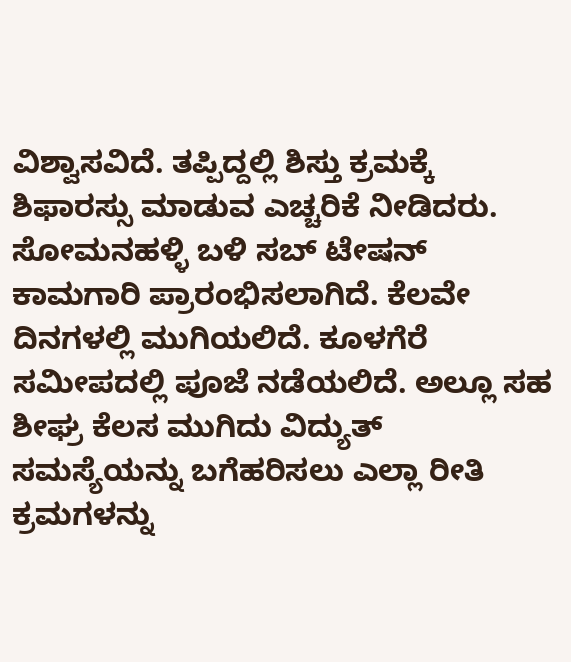ವಿಶ್ವಾಸವಿದೆ. ತಪ್ಪಿದ್ದಲ್ಲಿ ಶಿಸ್ತು ಕ್ರಮಕ್ಕೆ ಶಿಫಾರಸ್ಸು ಮಾಡುವ ಎಚ್ಚರಿಕೆ ನೀಡಿದರು.
ಸೋಮನಹಳ್ಳಿ ಬಳಿ ಸಬ್ ಟೇಷನ್ ಕಾಮಗಾರಿ ಪ್ರಾರಂಭಿಸಲಾಗಿದೆ. ಕೆಲವೇ ದಿನಗಳಲ್ಲಿ ಮುಗಿಯಲಿದೆ. ಕೂಳಗೆರೆ ಸಮೀಪದಲ್ಲಿ ಪೂಜೆ ನಡೆಯಲಿದೆ. ಅಲ್ಲೂ ಸಹ ಶೀಘ್ರ ಕೆಲಸ ಮುಗಿದು ವಿದ್ಯುತ್ ಸಮಸ್ಯೆಯನ್ನು ಬಗೆಹರಿಸಲು ಎಲ್ಲಾ ರೀತಿ ಕ್ರಮಗಳನ್ನು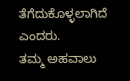ತೆಗೆದುಕೊಳ್ಳಲಾಗಿದೆ ಎಂದರು.
ತಮ್ಮ ಅಹವಾಲು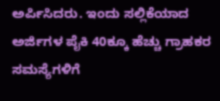ಅರ್ಪಿಸಿದರು. ಇಂದು ಸಲ್ಲಿಕೆಯಾದ ಅರ್ಜಿಗಳ ಪೈಕಿ 40ಕ್ಕೂ ಹೆಚ್ಚು ಗ್ರಾಹಕರ ಸಮಸ್ಯೆಗಳಿಗೆ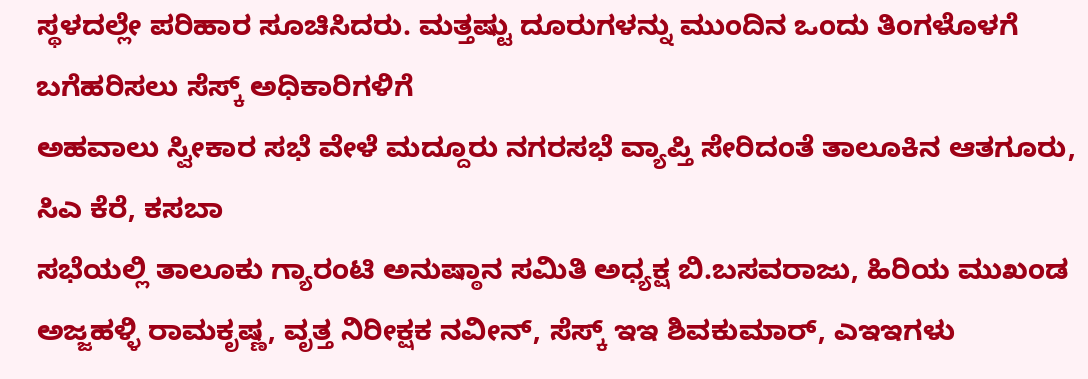ಸ್ಥಳದಲ್ಲೇ ಪರಿಹಾರ ಸೂಚಿಸಿದರು. ಮತ್ತಷ್ಟು ದೂರುಗಳನ್ನು ಮುಂದಿನ ಒಂದು ತಿಂಗಳೊಳಗೆ ಬಗೆಹರಿಸಲು ಸೆಸ್ಕ್ ಅಧಿಕಾರಿಗಳಿಗೆ
ಅಹವಾಲು ಸ್ವೀಕಾರ ಸಭೆ ವೇಳೆ ಮದ್ದೂರು ನಗರಸಭೆ ವ್ಯಾಪ್ತಿ ಸೇರಿದಂತೆ ತಾಲೂಕಿನ ಆತಗೂರು, ಸಿಎ ಕೆರೆ, ಕಸಬಾ
ಸಭೆಯಲ್ಲಿ ತಾಲೂಕು ಗ್ಯಾರಂಟಿ ಅನುಷ್ಠಾನ ಸಮಿತಿ ಅಧ್ಯಕ್ಷ ಬಿ.ಬಸವರಾಜು, ಹಿರಿಯ ಮುಖಂಡ ಅಜ್ಜಹಳ್ಳಿ ರಾಮಕೃಷ್ಣ, ವೃತ್ತ ನಿರೀಕ್ಷಕ ನವೀನ್, ಸೆಸ್ಕ್ ಇಇ ಶಿವಕುಮಾರ್, ಎಇಇಗಳು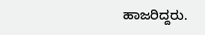ಹಾಜರಿದ್ದರು.